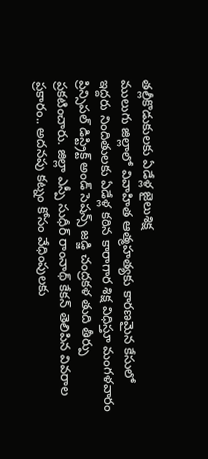తల్లీకొడుకులకు ఏడేళ్ల జైలుశిక్ష
ములుగు జిల్లాలో వివాహిత ఆత్మహత్యకు కారణమైన కేసులో ఇద్దరు నిందితులకు ఏడేళ్ల కఠిన కారాగార శిక్ష విధిస్తూ మంగళవారం ప్రిన్సిపల్ డిస్ట్రిక్ట్ అండ్ సెషన్స్ జడ్జి చంద్రకళ తుది తీర్పు ప్రకటించారు. జిల్లా ఎస్పీ సుధీర్ రాంనాథ్ కేకన్ తెలిపిన వివరాల ప్రకారం.. అదనపు కట్నం కోసం వేధింపులకు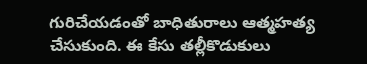గురిచేయడంతో బాధితురాలు ఆత్మహత్య చేసుకుంది. ఈ కేసు తల్లీకొడుకులు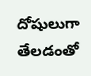దోషులుగా తేలడంతో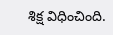శిక్ష విధించింది.